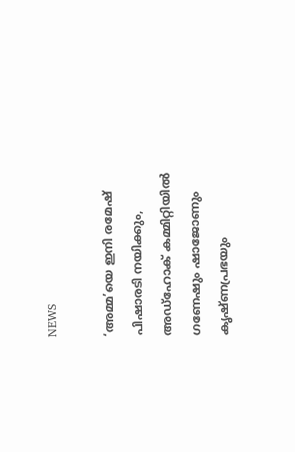NEWS

‘അമ്മ’യെ ഇനി രമേഷ് പിഷാരടി നയിക്കും, അഡ്‌ഹോക് കമ്മിറ്റിയിൽ ഗണേഷും ഷാജോണും കൃഷ്ണപ്രഭയും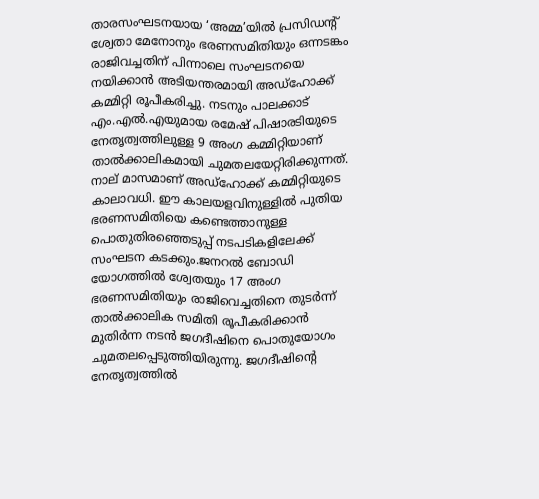താരസംഘടനയായ ‘അമ്മ’യിൽ പ്രസിഡന്റ് ശ്വേതാ മേനോനും ഭരണസമിതിയും ഒന്നടങ്കം രാജിവച്ചതിന് പിന്നാലെ സംഘടനയെ നയിക്കാൻ അടിയന്തരമായി അഡ്ഹോക്ക് കമ്മിറ്റി രൂപീകരിച്ചു. നടനും പാലക്കാട് എം.എൽ.എയുമായ രമേഷ് പിഷാരടിയുടെ നേതൃത്വത്തിലുള്ള 9 അംഗ കമ്മിറ്റിയാണ് താൽക്കാലികമായി ചുമതലയേറ്റിരിക്കുന്നത്. നാല് മാസമാണ് അഡ്ഹോക്ക് കമ്മിറ്റിയുടെ കാലാവധി. ഈ കാലയളവിനുള്ളിൽ പുതിയ ഭരണസമിതിയെ കണ്ടെത്താനുള്ള പൊതുതിരഞ്ഞെടുപ്പ് നടപടികളിലേക്ക് സംഘടന കടക്കും.ജനറൽ ബോഡി യോഗത്തിൽ ശ്വേതയും 17 അംഗ ഭരണസമിതിയും രാജിവെച്ചതിനെ തുടർന്ന് താൽക്കാലിക സമിതി രൂപീകരിക്കാൻ മുതിർന്ന നടൻ ജഗദീഷിനെ പൊതുയോഗം ചുമതലപ്പെടുത്തിയിരുന്നു. ജഗദീഷിന്റെ നേതൃത്വത്തിൽ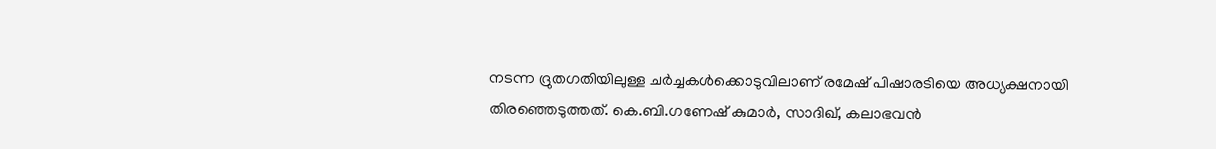നടന്ന ദ്രുതഗതിയിലുള്ള ചർച്ചകൾക്കൊടുവിലാണ് രമേഷ് പിഷാരടിയെ അധ്യക്ഷനായി തിരഞ്ഞെടുത്തത്. കെ.ബി.ഗണേഷ് കുമാർ, സാദിഖ്, കലാഭവൻ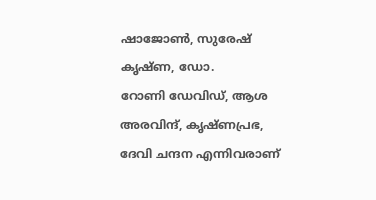ഷാജോൺ, സുരേഷ് കൃഷ്ണ, ഡോ. റോണി ‍ഡേവിഡ്, ആശ അരവിന്ദ്, കൃഷ്ണപ്രഭ, ദേവി ചന്ദന എന്നിവരാണ്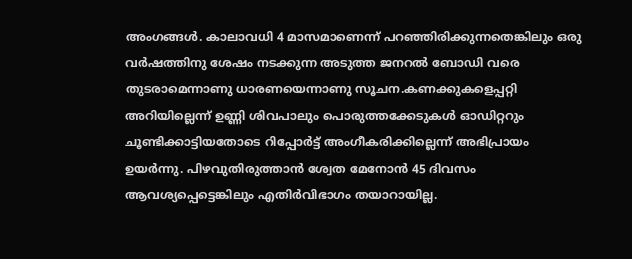അംഗങ്ങൾ. കാലാവധി 4 മാസമാണെന്ന് പറഞ്ഞിരിക്കുന്നതെങ്കിലും ഒരു വർഷത്തിനു ശേഷം നടക്കുന്ന അടുത്ത ജനറൽ ബോഡി വരെ തുടരാമെന്നാണു ധാരണയെന്നാണു സൂചന.കണക്കുകളെപ്പറ്റി അറിയില്ലെന്ന് ഉണ്ണി ശിവപാലും പൊരുത്തക്കേടുകൾ ഓഡിറ്ററും ചൂണ്ടിക്കാട്ടിയതോടെ റിപ്പോർട്ട് അംഗീകരിക്കില്ലെന്ന് അഭിപ്രായം ഉയർന്നു. പിഴവുതിരുത്താൻ ശ്വേത മേനോൻ 45 ദിവസം ആവശ്യപ്പെട്ടെങ്കിലും എതിർവിഭാഗം തയാറായില്ല.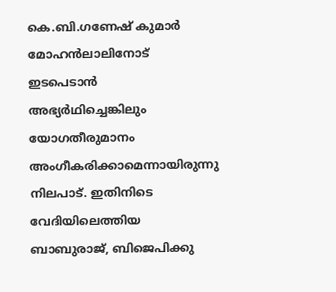കെ.ബി.ഗണേഷ് കുമാർ മോഹൻലാലിനോട് ഇടപെടാൻ അഭ്യർഥിച്ചെങ്കിലും യോഗതീരുമാനം അംഗീകരിക്കാമെന്നായിരുന്നു നിലപാട്. ഇതിനിടെ വേദിയിലെത്തിയ ബാബുരാജ്, ബിജെപിക്കു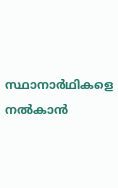സ്ഥാനാർഥികളെ നൽകാൻ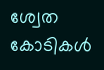ശ്വേത കോടികൾ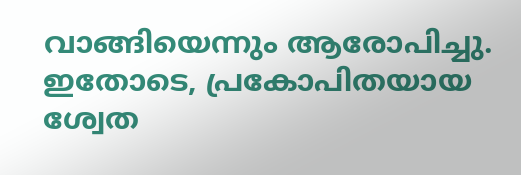വാങ്ങിയെന്നും ആരോപിച്ചു. ഇതോടെ, പ്രകോപിതയായ ശ്വേത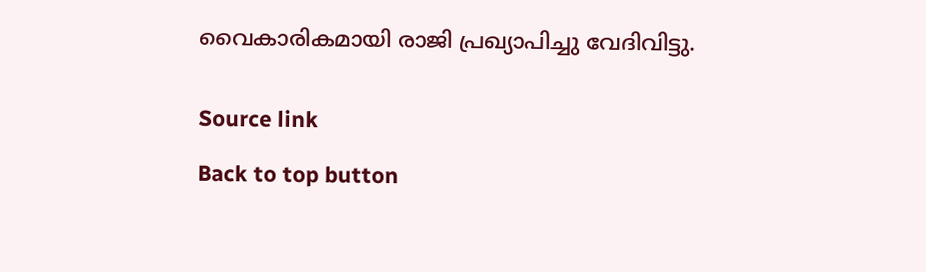വൈകാരികമായി രാജി പ്രഖ്യാപിച്ചു വേദിവിട്ടു.


Source link

Back to top button